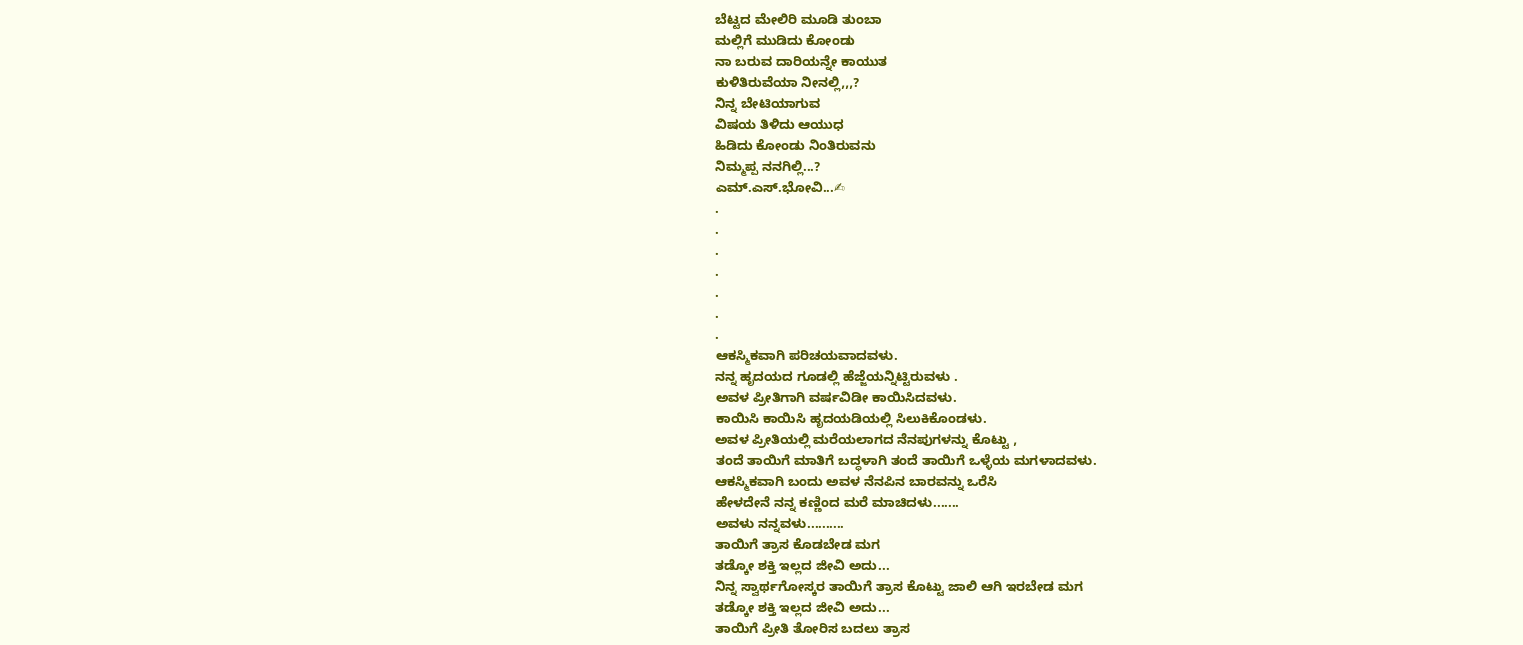ಬೆಟ್ಟದ ಮೇಲಿರಿ ಮೂಡಿ ತುಂಬಾ
ಮಲ್ಲಿಗೆ ಮುಡಿದು ಕೋಂಡು
ನಾ ಬರುವ ದಾರಿಯನ್ನೇ ಕಾಯುತ
ಕುಳಿತಿರುವೆಯಾ ನೀನಲ್ಲಿ,,,?
ನಿನ್ನ ಬೇಟಿಯಾಗುವ
ವಿಷಯ ತಿಳಿದು ಆಯುಧ
ಹಿಡಿದು ಕೋಂಡು ನಿಂತಿರುವನು
ನಿಮ್ಮಪ್ಪ ನನಗಿಲ್ಲಿ...?
ಎಮ್.ಎಸ್.ಭೋವಿ...✍
.
.
.
.
.
.
.
ಆಕಸ್ಮಿಕವಾಗಿ ಪರಿಚಯವಾದವಳು.
ನನ್ನ ಹೃದಯದ ಗೂಡಲ್ಲಿ ಹೆಜ್ಜೆಯನ್ನಿಟ್ಟಿರುವಳು .
ಅವಳ ಪ್ರೀತಿಗಾಗಿ ವರ್ಷವಿಡೀ ಕಾಯಿಸಿದವಳು.
ಕಾಯಿಸಿ ಕಾಯಿಸಿ ಹೃದಯಡಿಯಲ್ಲಿ ಸಿಲುಕಿಕೊಂಡಳು.
ಅವಳ ಪ್ರೀತಿಯಲ್ಲಿ ಮರೆಯಲಾಗದ ನೆನಪುಗಳನ್ನು ಕೊಟ್ಟು ,
ತಂದೆ ತಾಯಿಗೆ ಮಾತಿಗೆ ಬದ್ಧಳಾಗಿ ತಂದೆ ತಾಯಿಗೆ ಒಳ್ಳೆಯ ಮಗಳಾದವಳು.
ಆಕಸ್ಮಿಕವಾಗಿ ಬಂದು ಅವಳ ನೆನಪಿನ ಬಾರವನ್ನು ಒರೆಸಿ
ಹೇಳದೇನೆ ನನ್ನ ಕಣ್ಣಿಂದ ಮರೆ ಮಾಚಿದಳು.......
ಅವಳು ನನ್ನವಳು..........
ತಾಯಿಗೆ ತ್ರಾಸ ಕೊಡಬೇಡ ಮಗ
ತಡ್ಕೋ ಶಕ್ತಿ ಇಲ್ಲದ ಜೀವಿ ಅದು...
ನಿನ್ನ ಸ್ವಾರ್ಥಗೋಸ್ಕರ ತಾಯಿಗೆ ತ್ರಾಸ ಕೊಟ್ಟು ಜಾಲಿ ಆಗಿ ಇರಬೇಡ ಮಗ
ತಡ್ಕೋ ಶಕ್ತಿ ಇಲ್ಲದ ಜೀವಿ ಅದು...
ತಾಯಿಗೆ ಪ್ರೀತಿ ತೋರಿಸ ಬದಲು ತ್ರಾಸ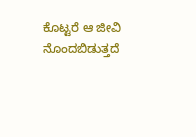ಕೊಟ್ಟರೆ ಆ ಜೀವಿ ನೊಂದಬಿಡುತ್ತದೆ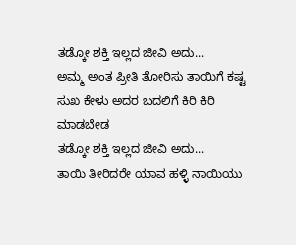ತಡ್ಕೋ ಶಕ್ತಿ ಇಲ್ಲದ ಜೀವಿ ಅದು...
ಅಮ್ಮ ಅಂತ ಪ್ರೀತಿ ತೋರಿಸು ತಾಯಿಗೆ ಕಷ್ಟ ಸುಖ ಕೇಳು ಅದರ ಬದಲಿಗೆ ಕಿರಿ ಕಿರಿ ಮಾಡಬೇಡ
ತಡ್ಕೋ ಶಕ್ತಿ ಇಲ್ಲದ ಜೀವಿ ಅದು...
ತಾಯಿ ತೀರಿದರೇ ಯಾವ ಹಳ್ಳಿ ನಾಯಿಯು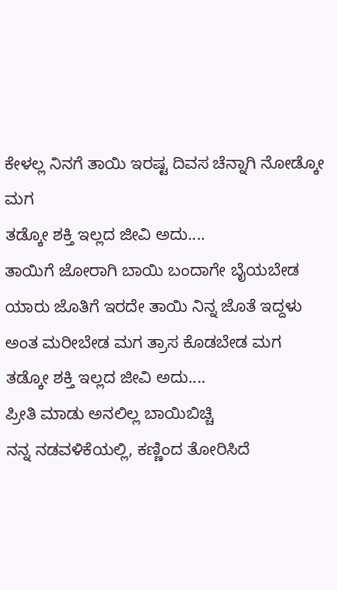ಕೇಳಲ್ಲ ನಿನಗೆ ತಾಯಿ ಇರಷ್ಟ ದಿವಸ ಚೆನ್ನಾಗಿ ನೋಡ್ಕೋ ಮಗ
ತಡ್ಕೋ ಶಕ್ತಿ ಇಲ್ಲದ ಜೀವಿ ಅದು....
ತಾಯಿಗೆ ಜೋರಾಗಿ ಬಾಯಿ ಬಂದಾಗೇ ಬೈಯಬೇಡ
ಯಾರು ಜೊತಿಗೆ ಇರದೇ ತಾಯಿ ನಿನ್ನ ಜೊತೆ ಇದ್ದಳು ಅಂತ ಮರೀಬೇಡ ಮಗ ತ್ರಾಸ ಕೊಡಬೇಡ ಮಗ
ತಡ್ಕೋ ಶಕ್ತಿ ಇಲ್ಲದ ಜೀವಿ ಅದು....
ಪ್ರೀತಿ ಮಾಡು ಅನಲಿಲ್ಲ ಬಾಯಿಬಿಚ್ಚಿ
ನನ್ನ ನಡವಳಿಕೆಯಲ್ಲಿ, ಕಣ್ಣಿಂದ ತೋರಿಸಿದೆ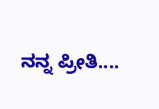ನನ್ನ ಪ್ರೀತಿ....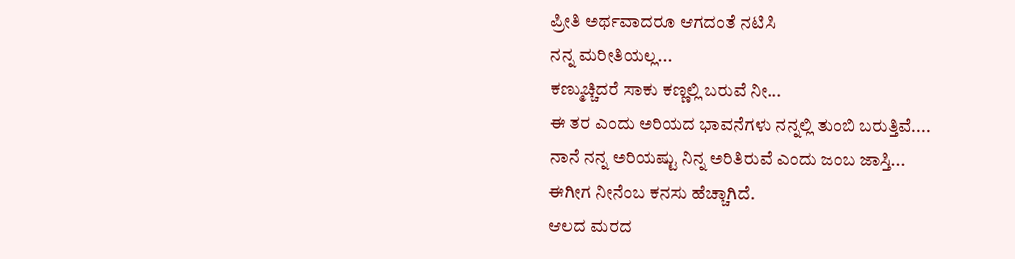ಪ್ರೀತಿ ಅರ್ಥವಾದರೂ ಆಗದಂತೆ ನಟಿಸಿ
ನನ್ನ ಮರೀತಿಯಲ್ಲ...
ಕಣ್ಮುಚ್ಚಿದರೆ ಸಾಕು ಕಣ್ಣಲ್ಲಿ ಬರುವೆ ನೀ...
ಈ ತರ ಎಂದು ಅರಿಯದ ಭಾವನೆಗಳು ನನ್ನಲ್ಲಿ ತುಂಬಿ ಬರುತ್ತಿವೆ....
ನಾನೆ ನನ್ನ ಅರಿಯಷ್ಟು ನಿನ್ನ ಅರಿತಿರುವೆ ಎಂದು ಜಂಬ ಜಾಸ್ತಿ...
ಈಗೀಗ ನೀನೆಂಬ ಕನಸು ಹೆಚ್ಚಾಗಿದೆ.
ಆಲದ ಮರದ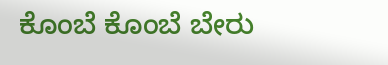ಕೊಂಬೆ ಕೊಂಬೆ ಬೇರು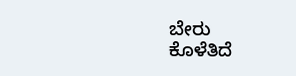ಬೇರು
ಕೊಳೆತಿದೆ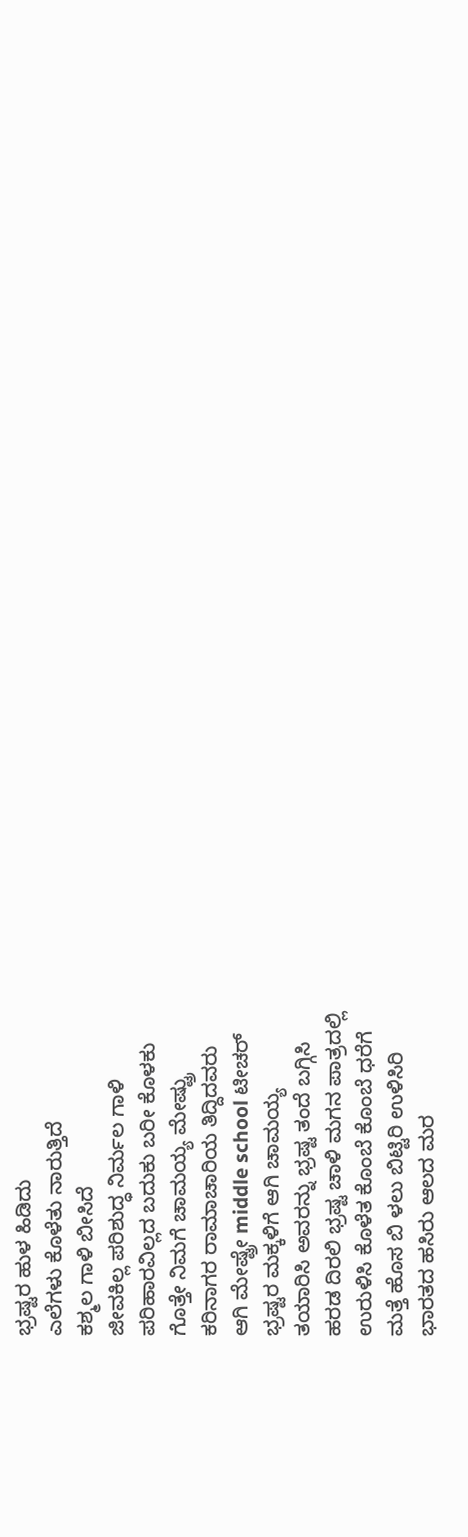ಭ್ರಷ್ಟರ ಹುಳ ಹಿಡಿದು
ಎಲೆಗಳು ಕೊಳೆತು ನಾರುತ್ತಿದೆ
ಕಶ್ಮಲ ಗಾಳಿ ಬೀಸಿದೆ
ಜೀವಕಿಲ್ಲ ಪರಿಶುದ್ಧ ನಿರ್ಮಲ ಗಾಳಿ
ಪರಿಹಾರವಿಲ್ಲದ ಬದುಕು ಬರೀ ಕೊಳಕು
ಗೊತ್ತೇ ನಿಮಗೆ ಚಾಮಯ್ಯ ಮೇಷ್ಟ್ರು
ಕರಿನಾಗರ ರಾಮಾಚಾರಿಯ ತಿದ್ದಿದವರು
ಆಗಿ ಮೇಷ್ಟ್ರೇ middle school ಟೀಚರ್
ಭ್ರಷ್ಟರ ಮಕ್ಕಳಿಗೆ ಆಗಿ ಚಾಮಯ್ಯ
ತಯಾರಿಸಿ ಅವರನ್ನು ಭ್ರಷ್ಟ ತಂದೆ ಬಗ್ಗಿಸಿ
ಹರಡ ದಿರಲಿ ಭ್ರಷ್ಟ ಚಾಳಿ ಮಗನ ಪಾತ್ರದಲ್ಲಿ
ಉರುಳಿಸಿ ಕೊಳೆತ ಕೊಂಬೆ ಕೊಂಬೆ ಧರೆಗೆ
ಮತ್ತೆ ಹೊಸ ಬಿ ಳಲು ಬಿಟ್ಟಿರಿ ಉಳಿಸಿರಿ
ಭಾರತದ ಹಸಿರು ಆಲದ ಮರ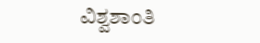ವಿಶ್ವಶಾಂತಿ